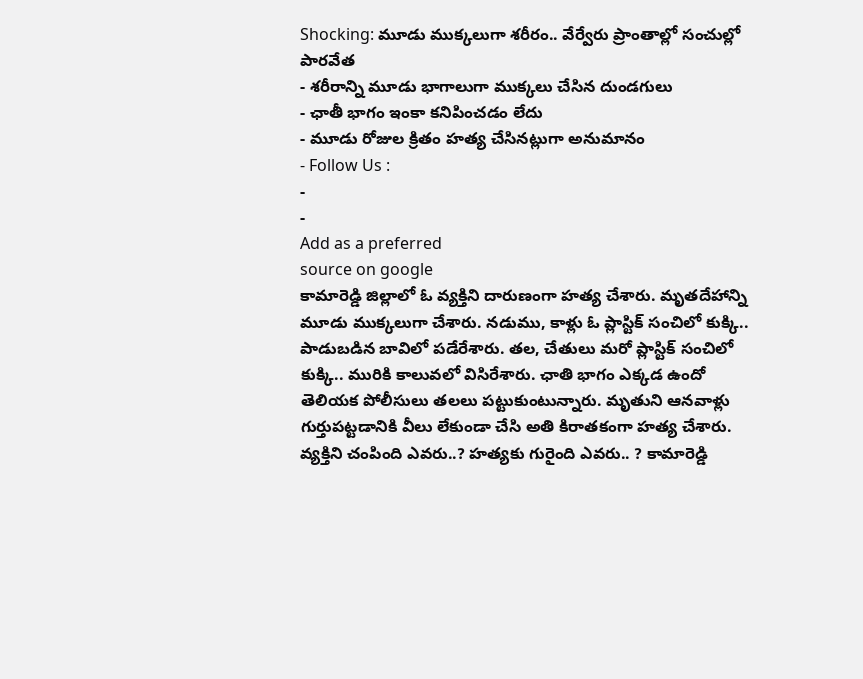Shocking: మూడు ముక్కలుగా శరీరం.. వేర్వేరు ప్రాంతాల్లో సంచుల్లో పారవేత
- శరీరాన్ని మూడు భాగాలుగా ముక్కలు చేసిన దుండగులు
- ఛాతీ భాగం ఇంకా కనిపించడం లేదు
- మూడు రోజుల క్రితం హత్య చేసినట్లుగా అనుమానం
- Follow Us :
-
-
Add as a preferred
source on google
కామారెడ్డి జిల్లాలో ఓ వ్యక్తిని దారుణంగా హత్య చేశారు. మృతదేహాన్ని మూడు ముక్కలుగా చేశారు. నడుము, కాళ్లు ఓ ప్లాస్టిక్ సంచిలో కుక్కి.. పాడుబడిన బావిలో పడేరేశారు. తల, చేతులు మరో ప్లాస్టిక్ సంచిలో కుక్కి.. మురికి కాలువలో విసిరేశారు. ఛాతి భాగం ఎక్కడ ఉందో తెలియక పోలీసులు తలలు పట్టుకుంటున్నారు. మృతుని ఆనవాళ్లు గుర్తుపట్టడానికి వీలు లేకుండా చేసి అతి కిరాతకంగా హత్య చేశారు. వ్యక్తిని చంపింది ఎవరు..? హత్యకు గురైంది ఎవరు.. ? కామారెడ్డి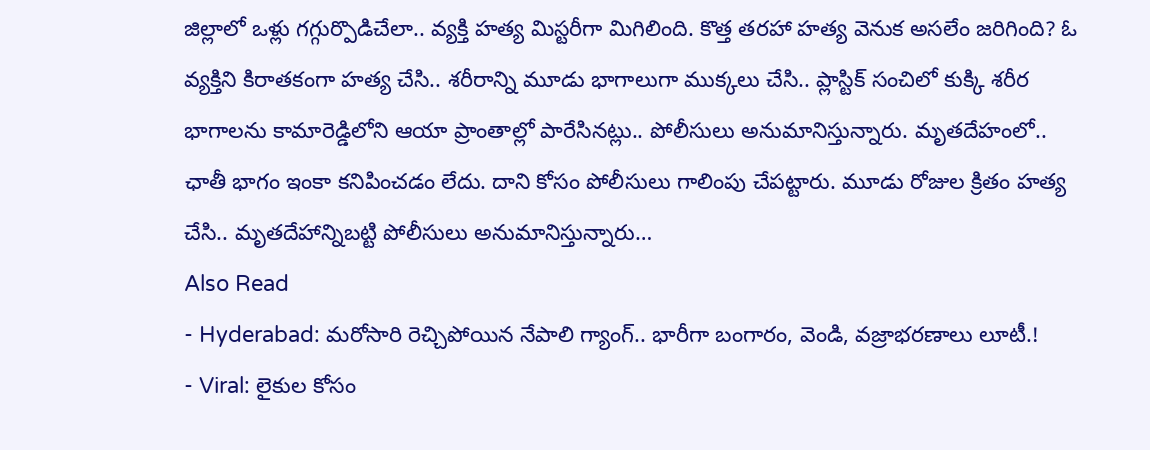జిల్లాలో ఒళ్లు గగ్గుర్పొడిచేలా.. వ్యక్తి హత్య మిస్టరీగా మిగిలింది. కొత్త తరహా హత్య వెనుక అసలేం జరిగింది? ఓ వ్యక్తిని కిరాతకంగా హత్య చేసి.. శరీరాన్ని మూడు భాగాలుగా ముక్కలు చేసి.. ప్లాస్టిక్ సంచిలో కుక్కి శరీర భాగాలను కామారెడ్డిలోని ఆయా ప్రాంతాల్లో పారేసినట్లు.. పోలీసులు అనుమానిస్తున్నారు. మృతదేహంలో.. ఛాతీ భాగం ఇంకా కనిపించడం లేదు. దాని కోసం పోలీసులు గాలింపు చేపట్టారు. మూడు రోజుల క్రితం హత్య చేసి.. మృతదేహాన్నిబట్టి పోలీసులు అనుమానిస్తున్నారు…
Also Read
- Hyderabad: మరోసారి రెచ్చిపోయిన నేపాలి గ్యాంగ్.. భారీగా బంగారం, వెండి, వజ్రాభరణాలు లూటీ.!
- Viral: లైకుల కోసం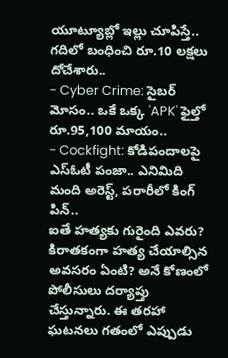యూట్యూబ్లో ఇల్లు చూపిస్తే.. గదిలో బంధించి రూ.10 లక్షలు దోచేశారు..
- Cyber Crime: సైబర్ మోసం.. ఒకే ఒక్క 'APK' ఫైల్తో రూ.95,100 మాయం..
- Cockfight: కోడిపందాలపై ఎస్ఓటీ పంజా.. ఎనిమిది మంది అరెస్ట్, పరారీలో కింగ్ పిన్..
ఐతే హత్యకు గురైంది ఎవరు? కిరాతకంగా హత్య చేయాల్సిన అవసరం ఏంటి? అనే కోణంలో పోలీసులు దర్యాప్తు చేస్తున్నారు. ఈ తరహా ఘటనలు గతంలో ఎప్పుడు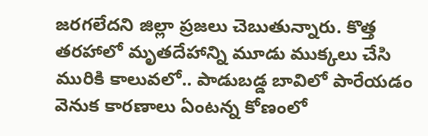జరగలేదని జిల్లా ప్రజలు చెబుతున్నారు. కొత్త తరహాలో మృతదేహాన్ని మూడు ముక్కలు చేసి మురికి కాలువలో.. పాడుబడ్డ బావిలో పారేయడం వెనుక కారణాలు ఏంటన్న కోణంలో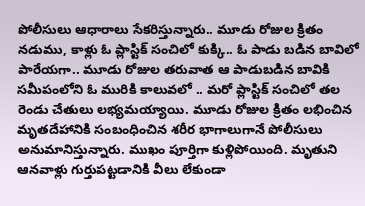పోలీసులు ఆధారాలు సేకరిస్తున్నారు.. మూడు రోజుల క్రితం నడుము, కాళ్లు ఓ ప్లాస్టిక్ సంచిలో కుక్కి.. ఓ పాడు బడిన బావిలో పారేయగా.. మూడు రోజుల తరువాత ఆ పాడుబడిన బావికి సమీపంలోని ఓ మురికి కాలువలో .. మరో ప్లాస్టిక్ సంచిలో తల రెండు చేతులు లభ్యమయ్యాయి. మూడు రోజుల క్రితం లభించిన మృతదేహానికి సంబంధించిన శరీర భాగాలుగానే పోలీసులు అనుమానిస్తున్నారు. ముఖం పూర్తిగా కుళ్లిపోయింది. మృతుని ఆనవాళ్లు గుర్తుపట్టడానికి వీలు లేకుండా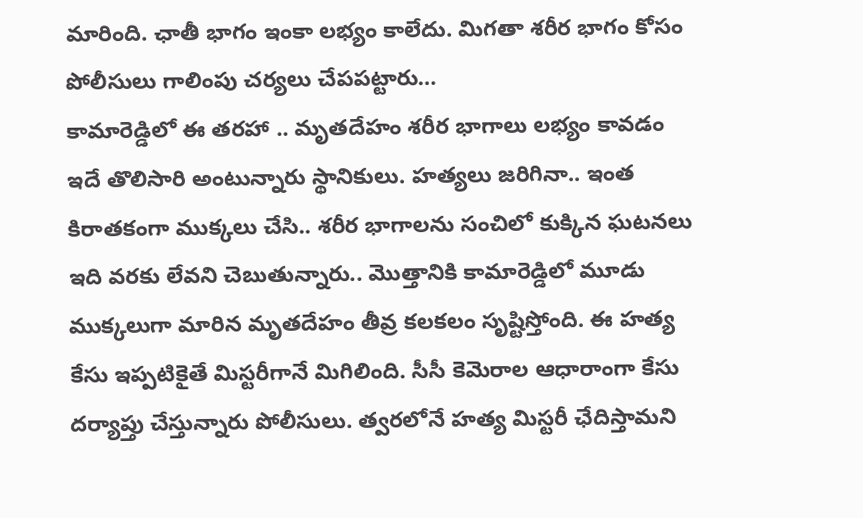మారింది. ఛాతీ భాగం ఇంకా లభ్యం కాలేదు. మిగతా శరీర భాగం కోసం పోలీసులు గాలింపు చర్యలు చేపపట్టారు…
కామారెడ్డిలో ఈ తరహా .. మృతదేహం శరీర భాగాలు లభ్యం కావడం ఇదే తొలిసారి అంటున్నారు స్థానికులు. హత్యలు జరిగినా.. ఇంత కిరాతకంగా ముక్కలు చేసి.. శరీర భాగాలను సంచిలో కుక్కిన ఘటనలు ఇది వరకు లేవని చెబుతున్నారు.. మొత్తానికి కామారెడ్డిలో మూడు ముక్కలుగా మారిన మృతదేహం తీవ్ర కలకలం సృష్టిస్తోంది. ఈ హత్య కేసు ఇప్పటికైతే మిస్టరీగానే మిగిలింది. సీసీ కెమెరాల ఆధారాంగా కేసు దర్యాప్తు చేస్తున్నారు పోలీసులు. త్వరలోనే హత్య మిస్టరీ ఛేదిస్తామని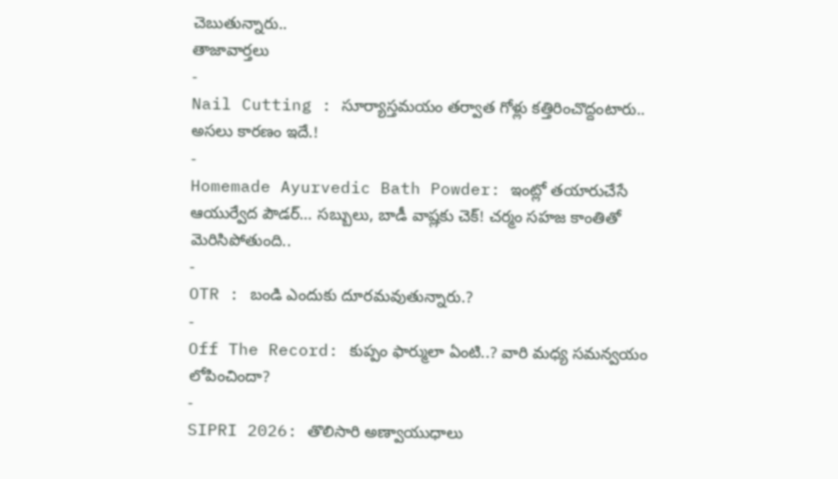చెబుతున్నారు..
తాజావార్తలు
-
Nail Cutting : సూర్యాస్తమయం తర్వాత గోళ్లు కత్తిరించొద్దంటారు.. అసలు కారణం ఇదే.!
-
Homemade Ayurvedic Bath Powder: ఇంట్లో తయారుచేసే ఆయుర్వేద పౌడర్… సబ్బులు, బాడీ వాష్లకు చెక్! చర్మం సహజ కాంతితో మెరిసిపోతుంది..
-
OTR : బండి ఎందుకు దూరమవుతున్నారు.?
-
Off The Record: కుప్పం ఫార్ములా ఏంటి..? వారి మధ్య సమన్వయం లోపించిందా?
-
SIPRI 2026: తొలిసారి అణ్వాయుధాలు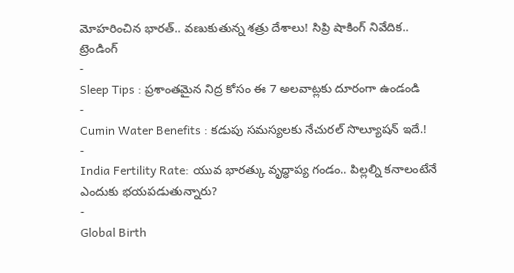మోహరించిన భారత్.. వణుకుతున్న శత్రు దేశాలు! సిప్రి షాకింగ్ నివేదిక..
ట్రెండింగ్
-
Sleep Tips : ప్రశాంతమైన నిద్ర కోసం ఈ 7 అలవాట్లకు దూరంగా ఉండండి
-
Cumin Water Benefits : కడుపు సమస్యలకు నేచురల్ సొల్యూషన్ ఇదే.!
-
India Fertility Rate: యువ భారత్కు వృద్ధాప్య గండం.. పిల్లల్ని కనాలంటేనే ఎందుకు భయపడుతున్నారు?
-
Global Birth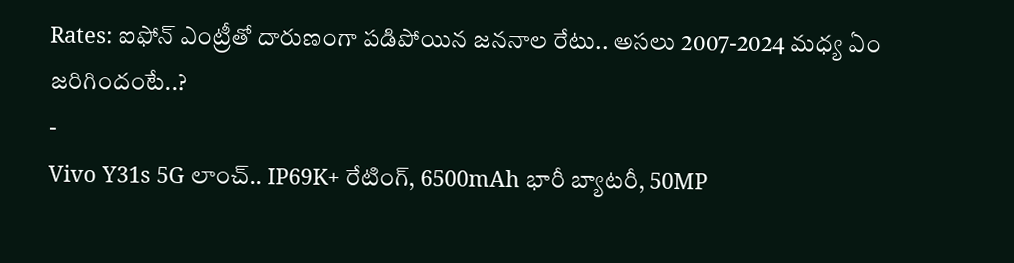Rates: ఐఫోన్ ఎంట్రీతో దారుణంగా పడిపోయిన జననాల రేటు.. అసలు 2007-2024 మధ్య ఏం జరిగిందంటే..?
-
Vivo Y31s 5G లాంచ్.. IP69K+ రేటింగ్, 6500mAh భారీ బ్యాటరీ, 50MP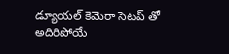డ్యూయల్ కెమెరా సెటప్ తో అదిరిపోయే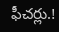ఫీచర్లు.!